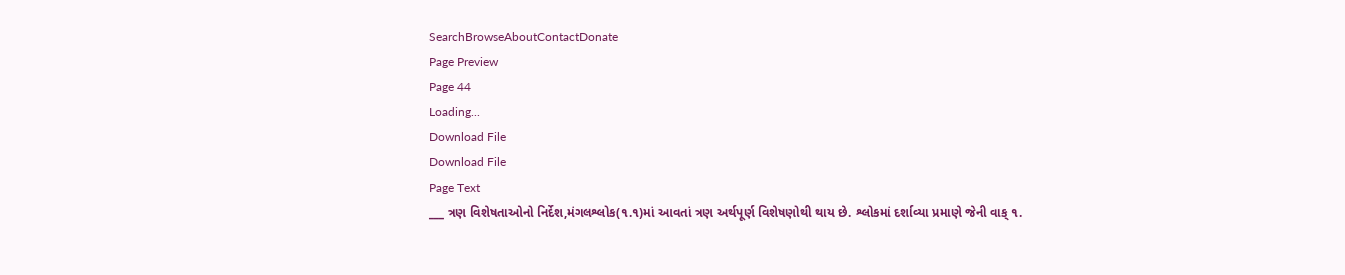SearchBrowseAboutContactDonate
Page Preview
Page 44
Loading...
Download File
Download File
Page Text
___ ત્રણ વિશેષતાઓનો નિર્દેશ,મંગલશ્લોક(૧.૧)માં આવતાં ત્રણ અર્થપૂર્ણ વિશેષણોથી થાય છે. શ્લોકમાં દર્શાવ્યા પ્રમાણે જેની વાક્ ૧.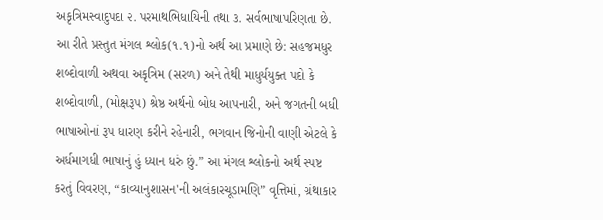અકૃત્રિમસ્વાદુપદા ૨. પરમાથભિધાયિની તથા ૩. સર્વભાષાપરિણતા છે. આ રીતે પ્રસ્તુત મંગલ શ્લોક(૧.૧)નો અર્થ આ પ્રમાણે છે: સહજમધુર શબ્દોવાળી અથવા અકૃત્રિમ (સરળ) અને તેથી માધુર્યયુક્ત પદો કે શબ્દોવાળી, (મોક્ષરૂ૫) શ્રેષ્ઠ અર્થનો બોધ આપનારી, અને જગતની બધી ભાષાઓનાં રૂપ ધારણ કરીને રહેનારી, ભગવાન જિનોની વાણી એટલે કે અર્ધમાગધી ભાષાનું હું ધ્યાન ધરું છું.” આ મંગલ શ્લોકનો અર્થ સ્પષ્ટ કરતું વિવરણ, “કાવ્યાનુશાસન'ની અલંકારચૂડામણિ” વૃત્તિમાં, ગ્રંથાકાર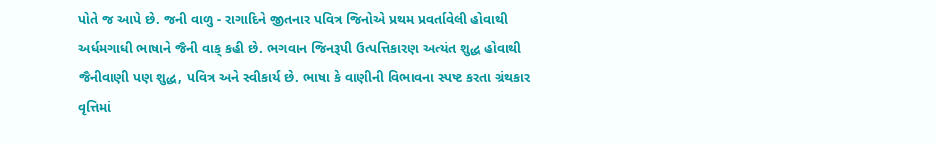પોતે જ આપે છે. જની વાળુ - રાગાદિને જીતનાર પવિત્ર જિનોએ પ્રથમ પ્રવર્તાવેલી હોવાથી અર્ધમગાધી ભાષાને જૈની વાક્ કહી છે. ભગવાન જિનરૂપી ઉત્પત્તિકારણ અત્યંત શુદ્ધ હોવાથી જૈનીવાણી પણ શુદ્ધ, પવિત્ર અને સ્વીકાર્ય છે. ભાષા કે વાણીની વિભાવના સ્પષ્ટ કરતા ગ્રંથકાર વૃત્તિમાં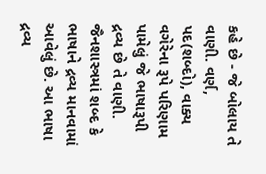કહે છે - જે બોલાય તે વાણી. વર્ણ, પદ(શબ્દો), વાક્ય વગેરેના રૂપે પરિણામ પામેલું જે ભાષારૂપી દ્રવ્ય છે તે વાણી. જૈનશાસ્ત્રમાં શબ્દ કે ભાષાને દ્રવ્ય માનવામાં આવેલું છે. આ ભાષા દ્રવ્ય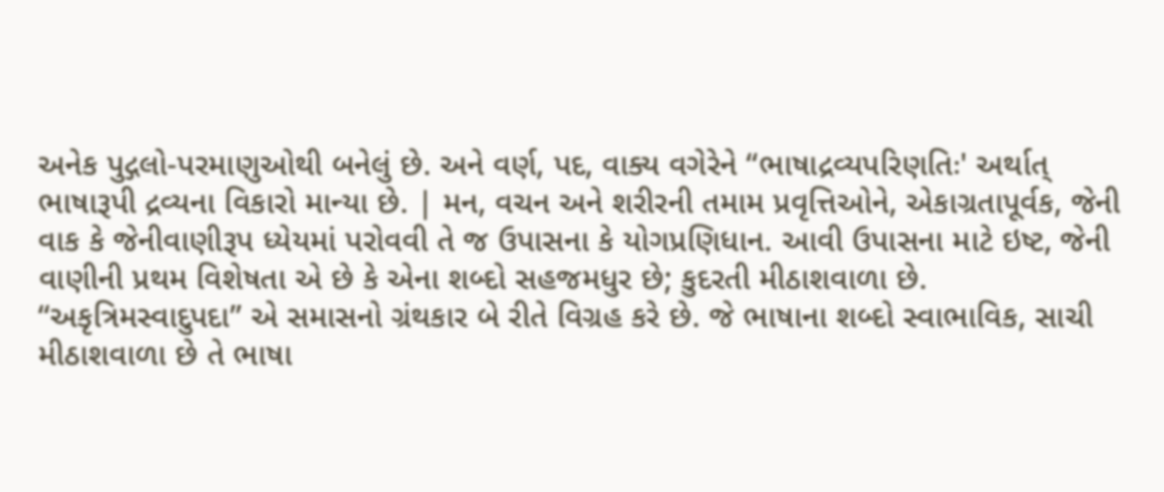અનેક પુદ્ગલો-પરમાણુઓથી બનેલું છે. અને વર્ણ, પદ, વાક્ય વગેરેને “ભાષાદ્રવ્યપરિણતિઃ' અર્થાત્ ભાષારૂપી દ્રવ્યના વિકારો માન્યા છે. | મન, વચન અને શરીરની તમામ પ્રવૃત્તિઓને, એકાગ્રતાપૂર્વક, જેની વાક કે જેનીવાણીરૂપ ધ્યેયમાં પરોવવી તે જ ઉપાસના કે યોગપ્રણિધાન. આવી ઉપાસના માટે ઇષ્ટ, જેની વાણીની પ્રથમ વિશેષતા એ છે કે એના શબ્દો સહજમધુર છે; કુદરતી મીઠાશવાળા છે. “અકૃત્રિમસ્વાદુપદા” એ સમાસનો ગ્રંથકાર બે રીતે વિગ્રહ કરે છે. જે ભાષાના શબ્દો સ્વાભાવિક, સાચી મીઠાશવાળા છે તે ભાષા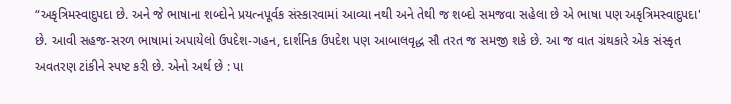“અકૃત્રિમસ્વાદુપદા છે. અને જે ભાષાના શબ્દોને પ્રયત્નપૂર્વક સંસ્કારવામાં આવ્યા નથી અને તેથી જ શબ્દો સમજવા સહેલા છે એ ભાષા પણ અકૃત્રિમસ્વાદુપદા' છે. આવી સહજ-સરળ ભાષામાં અપાયેલો ઉપદેશ-ગહન, દાર્શનિક ઉપદેશ પણ આબાલવૃદ્ધ સૌ તરત જ સમજી શકે છે. આ જ વાત ગ્રંથકારે એક સંસ્કૃત અવતરણ ટાંકીને સ્પષ્ટ કરી છે. એનો અર્થ છે : પા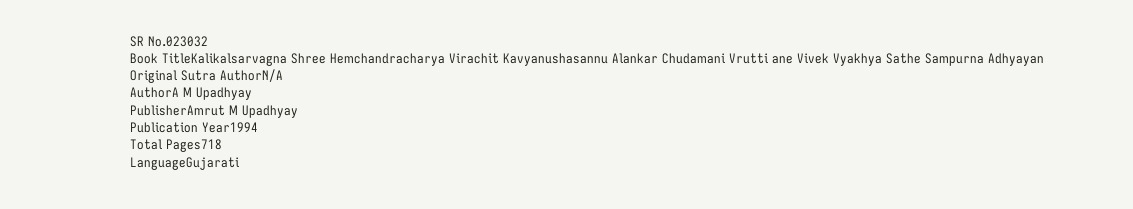SR No.023032
Book TitleKalikalsarvagna Shree Hemchandracharya Virachit Kavyanushasannu Alankar Chudamani Vrutti ane Vivek Vyakhya Sathe Sampurna Adhyayan
Original Sutra AuthorN/A
AuthorA M Upadhyay
PublisherAmrut M Upadhyay
Publication Year1994
Total Pages718
LanguageGujarati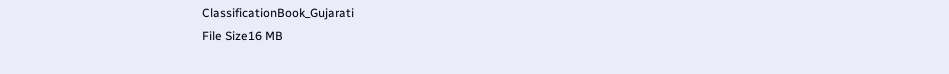ClassificationBook_Gujarati
File Size16 MB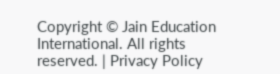Copyright © Jain Education International. All rights reserved. | Privacy Policy